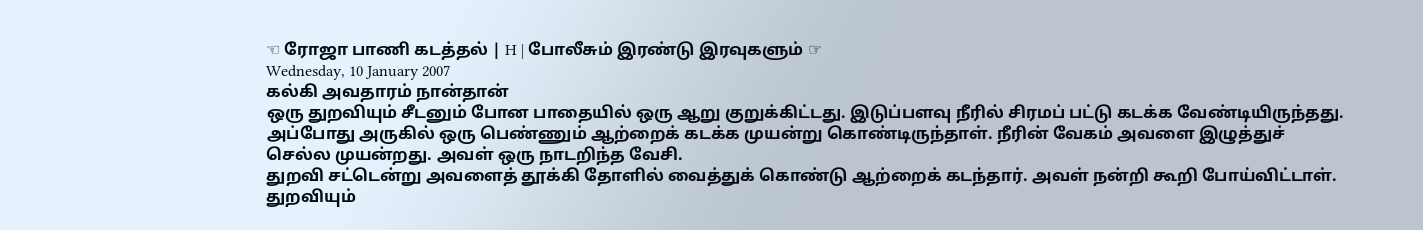☜ ரோஜா பாணி கடத்தல் | H | போலீசும் இரண்டு இரவுகளும் ☞
Wednesday, 10 January 2007
கல்கி அவதாரம் நான்தான்
ஒரு துறவியும் சீடனும் போன பாதையில் ஒரு ஆறு குறுக்கிட்டது. இடுப்பளவு நீரில் சிரமப் பட்டு கடக்க வேண்டியிருந்தது. அப்போது அருகில் ஒரு பெண்ணும் ஆற்றைக் கடக்க முயன்று கொண்டிருந்தாள். நீரின் வேகம் அவளை இழுத்துச் செல்ல முயன்றது. அவள் ஒரு நாடறிந்த வேசி.
துறவி சட்டென்று அவளைத் தூக்கி தோளில் வைத்துக் கொண்டு ஆற்றைக் கடந்தார். அவள் நன்றி கூறி போய்விட்டாள். துறவியும்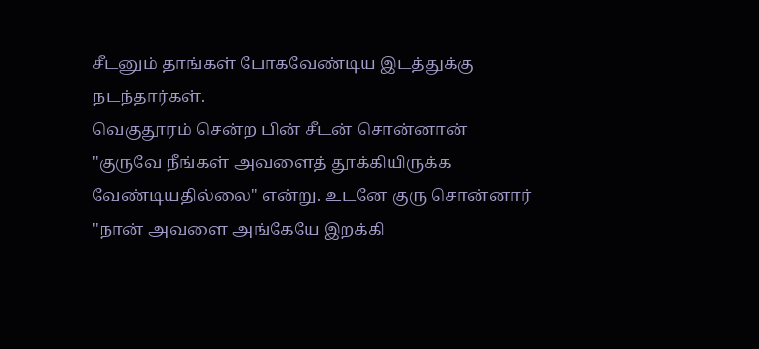சீடனும் தாங்கள் போகவேண்டிய இடத்துக்கு நடந்தார்கள்.
வெகுதூரம் சென்ற பின் சீடன் சொன்னான் "குருவே நீங்கள் அவளைத் தூக்கியிருக்க வேண்டியதில்லை" என்று. உடனே குரு சொன்னார் "நான் அவளை அங்கேயே இறக்கி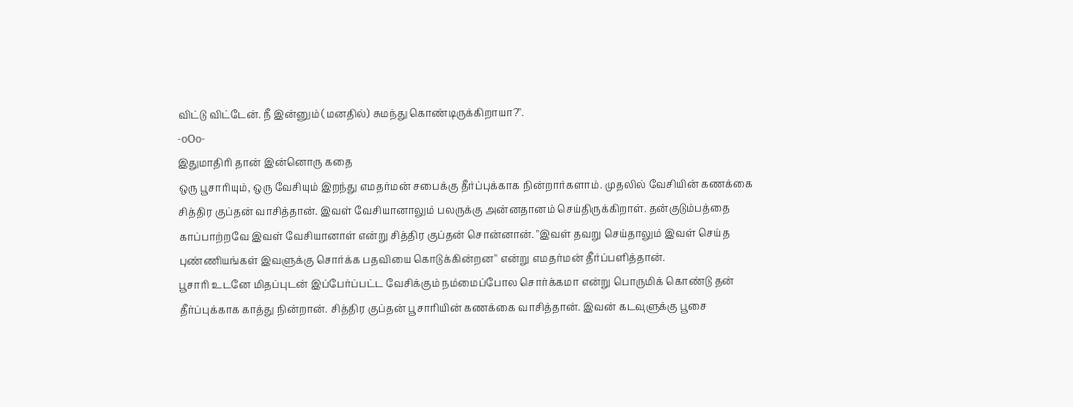விட்டு விட்டேன். நீ இன்னும் (மனதில்) சுமந்து கொண்டிருக்கிறாயா?".
-oOo-
இதுமாதிரி தான் இன்னொரு கதை
ஒரு பூசாரியும், ஒரு வேசியும் இறந்து எமதர்மன் சபைக்கு தீர்ப்புக்காக நின்றார்களாம். முதலில் வேசியின் கணக்கை சித்திர குப்தன் வாசித்தான். இவள் வேசியானாலும் பலருக்கு அன்னதானம் செய்திருக்கிறாள். தன்குடும்பத்தை காப்பாற்றவே இவள் வேசியானாள் என்று சித்திர குப்தன் சொன்னான். "இவள் தவறு செய்தாலும் இவள் செய்த புண்ணியங்கள் இவளுக்கு சொர்க்க பதவியை கொடுக்கின்றன" என்று எமதர்மன் தீர்ப்பளித்தான்.
பூசாரி உடனே மிதப்புடன் இப்பேர்ப்பட்ட வேசிக்கும் நம்மைப்போல சொர்க்கமா என்று பொருமிக் கொண்டு தன் தீர்ப்புக்காக காத்து நின்றான். சித்திர குப்தன் பூசாரியின் கணக்கை வாசித்தான். இவன் கடவுளுக்கு பூசை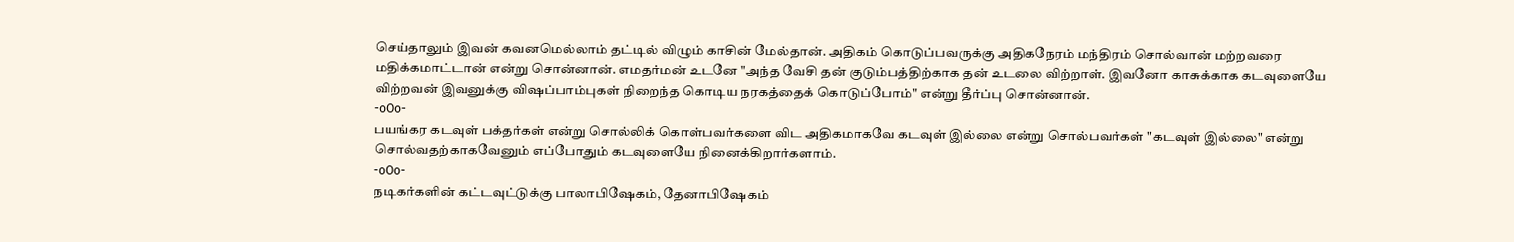செய்தாலும் இவன் கவனமெல்லாம் தட்டில் விழும் காசின் மேல்தான். அதிகம் கொடுப்பவருக்கு அதிகநேரம் மந்திரம் சொல்வான் மற்றவரை மதிக்கமாட்டான் என்று சொன்னான். எமதர்மன் உடனே "அந்த வேசி தன் குடும்பத்திற்காக தன் உடலை விற்றாள். இவனோ காசுக்காக கடவுளையே விற்றவன் இவனுக்கு விஷப்பாம்புகள் நிறைந்த கொடிய நரகத்தைக் கொடுப்போம்" என்று தீர்ப்பு சொன்னான்.
-oOo-
பயங்கர கடவுள் பக்தர்கள் என்று சொல்லிக் கொள்பவர்களை விட அதிகமாகவே கடவுள் இல்லை என்று சொல்பவர்கள் "கடவுள் இல்லை" என்று சொல்வதற்காகவேனும் எப்போதும் கடவுளையே நினைக்கிறார்களாம்.
-oOo-
நடிகர்களின் கட்டவுட்டுக்கு பாலாபிஷேகம், தேனாபிஷேகம்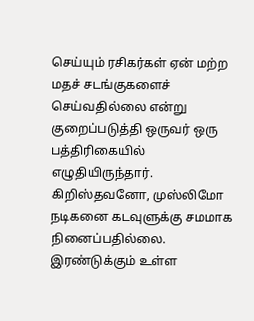செய்யும் ரசிகர்கள் ஏன் மற்ற மதச் சடங்குகளைச் செய்வதில்லை என்று குறைப்படுத்தி ஒருவர் ஒரு பத்திரிகையில் எழுதியிருந்தார்.
கிறிஸ்தவனோ, முஸ்லிமோ நடிகனை கடவுளுக்கு சமமாக நினைப்பதில்லை. இரண்டுக்கும் உள்ள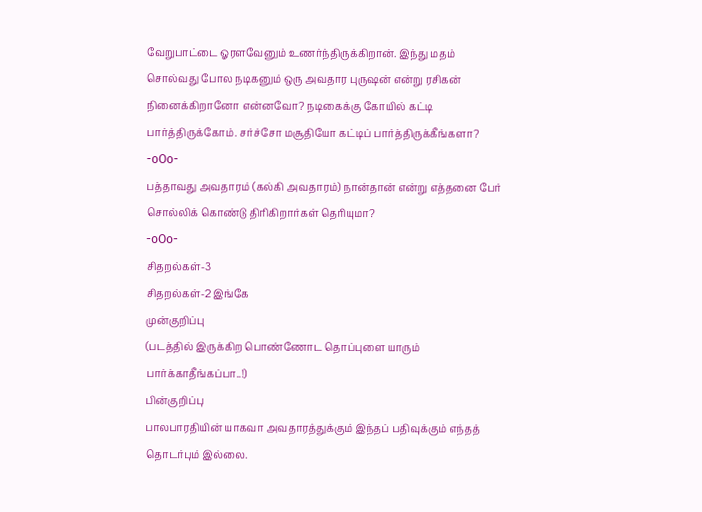வேறுபாட்டை ஓரளவேனும் உணர்ந்திருக்கிறான். இந்து மதம் சொல்வது போல நடிகனும் ஒரு அவதார புருஷன் என்று ரசிகன் நினைக்கிறானோ என்னவோ? நடிகைக்கு கோயில் கட்டி பார்த்திருக்கோம். சர்ச்சோ மசூதியோ கட்டிப் பார்த்திருக்கீங்களா?
-oOo-
பத்தாவது அவதாரம் (கல்கி அவதாரம்) நான்தான் என்று எத்தனை பேர் சொல்லிக் கொண்டு திரிகிறார்கள் தெரியுமா?
-oOo-
சிதறல்கள்-3
சிதறல்கள்-2 இங்கே
முன்குறிப்பு
(படத்தில் இருக்கிற பொண்ணோட தொப்புளை யாரும் பார்க்காதீங்கப்பா..!)
பின்குறிப்பு
பாலபாரதியின் யாகவா அவதாரத்துக்கும் இந்தப் பதிவுக்கும் எந்தத் தொடர்பும் இல்லை.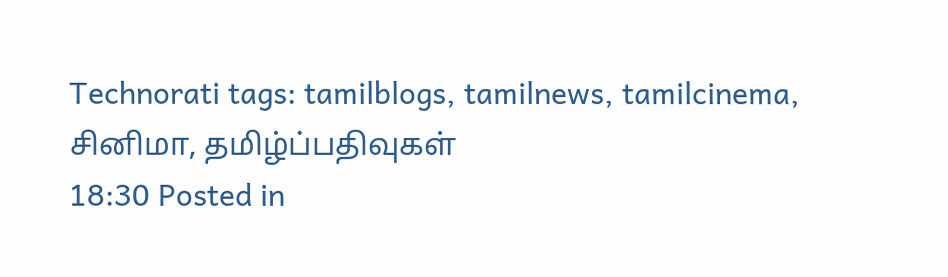Technorati tags: tamilblogs, tamilnews, tamilcinema, சினிமா, தமிழ்ப்பதிவுகள்
18:30 Posted in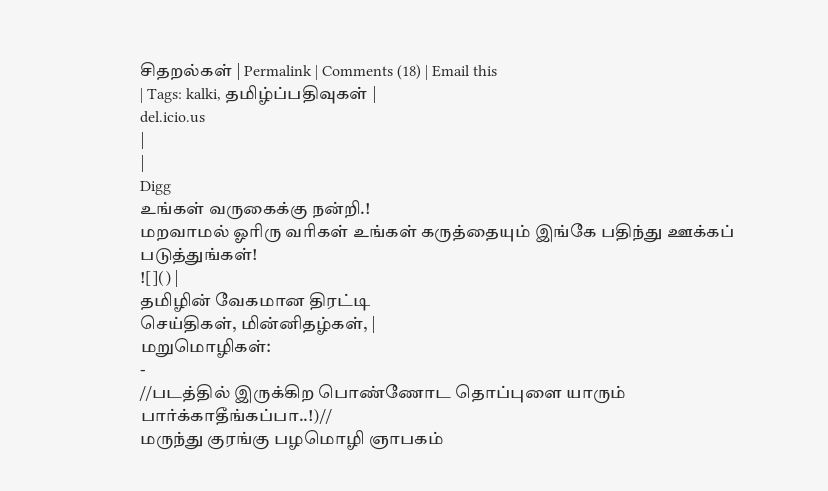சிதறல்கள் | Permalink | Comments (18) | Email this
| Tags: kalki, தமிழ்ப்பதிவுகள் |
del.icio.us
|
|
Digg
உங்கள் வருகைக்கு நன்றி.!
மறவாமல் ஓரிரு வரிகள் உங்கள் கருத்தையும் இங்கே பதிந்து ஊக்கப் படுத்துங்கள்!
![]() |
தமிழின் வேகமான திரட்டி
செய்திகள், மின்னிதழ்கள், |
மறுமொழிகள்:
-
//படத்தில் இருக்கிற பொண்ணோட தொப்புளை யாரும் பார்க்காதீங்கப்பா..!)//
மருந்து குரங்கு பழமொழி ஞாபகம்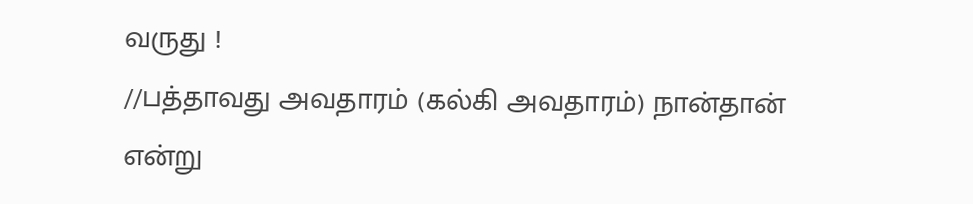வருது !
//பத்தாவது அவதாரம் (கல்கி அவதாரம்) நான்தான் என்று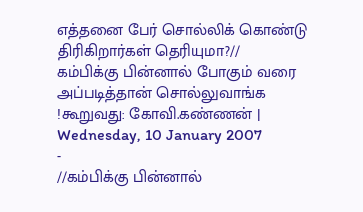எத்தனை பேர் சொல்லிக் கொண்டு திரிகிறார்கள் தெரியுமா?//
கம்பிக்கு பின்னால் போகும் வரை அப்படித்தான் சொல்லுவாங்க !கூறுவது: கோவி.கண்ணன் | Wednesday, 10 January 2007
-
//கம்பிக்கு பின்னால்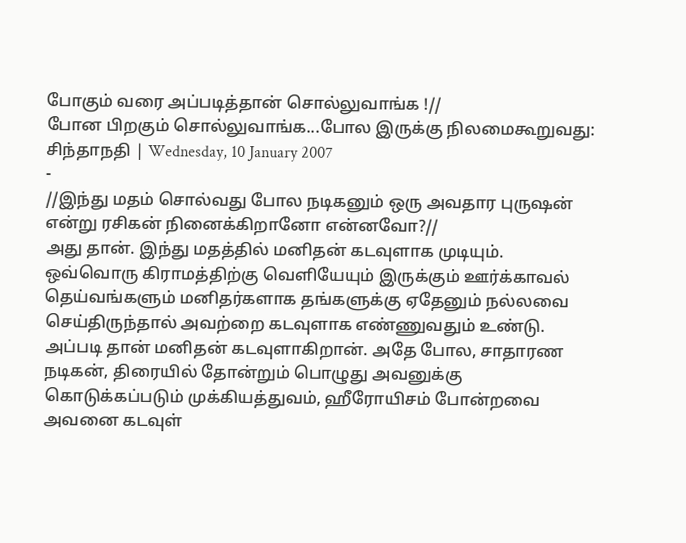போகும் வரை அப்படித்தான் சொல்லுவாங்க !//
போன பிறகும் சொல்லுவாங்க...போல இருக்கு நிலமைகூறுவது: சிந்தாநதி | Wednesday, 10 January 2007
-
//இந்து மதம் சொல்வது போல நடிகனும் ஒரு அவதார புருஷன் என்று ரசிகன் நினைக்கிறானோ என்னவோ?//
அது தான். இந்து மதத்தில் மனிதன் கடவுளாக முடியும். ஒவ்வொரு கிராமத்திற்கு வெளியேயும் இருக்கும் ஊர்க்காவல் தெய்வங்களும் மனிதர்களாக தங்களுக்கு ஏதேனும் நல்லவை செய்திருந்தால் அவற்றை கடவுளாக எண்ணுவதும் உண்டு. அப்படி தான் மனிதன் கடவுளாகிறான். அதே போல, சாதாரண நடிகன், திரையில் தோன்றும் பொழுது அவனுக்கு கொடுக்கப்படும் முக்கியத்துவம், ஹீரோயிசம் போன்றவை அவனை கடவுள்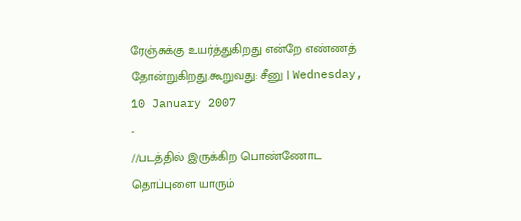ரேஞ்சுக்கு உயர்த்துகிறது என்றே எண்ணத் தோன்றுகிறது.கூறுவது: சீனு | Wednesday, 10 January 2007
-
//படத்தில் இருக்கிற பொண்ணோட தொப்புளை யாரும்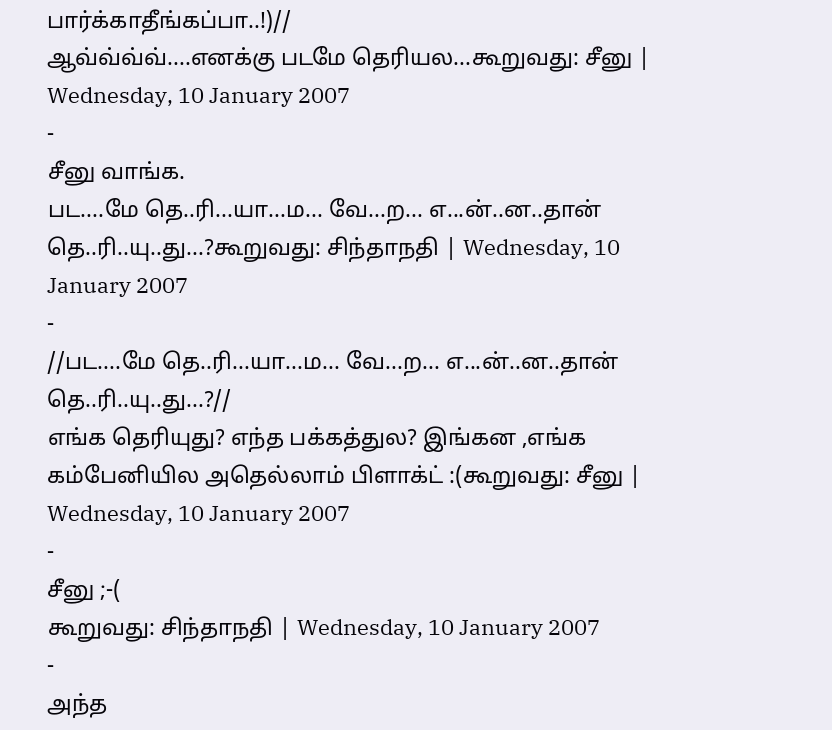பார்க்காதீங்கப்பா..!)//
ஆவ்வ்வ்வ்....எனக்கு படமே தெரியல...கூறுவது: சீனு | Wednesday, 10 January 2007
-
சீனு வாங்க.
பட....மே தெ..ரி...யா...ம... வே...ற... எ...ன்..ன..தான் தெ..ரி..யு..து...?கூறுவது: சிந்தாநதி | Wednesday, 10 January 2007
-
//பட....மே தெ..ரி...யா...ம... வே...ற... எ...ன்..ன..தான் தெ..ரி..யு..து...?//
எங்க தெரியுது? எந்த பக்கத்துல? இங்கன ,எங்க கம்பேனியில அதெல்லாம் பிளாக்ட் :(கூறுவது: சீனு | Wednesday, 10 January 2007
-
சீனு ;-(
கூறுவது: சிந்தாநதி | Wednesday, 10 January 2007
-
அந்த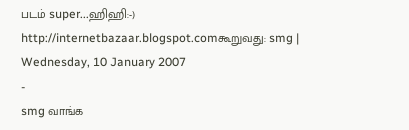படம் super...ஹிஹி:-)
http://internetbazaar.blogspot.comகூறுவது: smg | Wednesday, 10 January 2007
-
smg வாங்க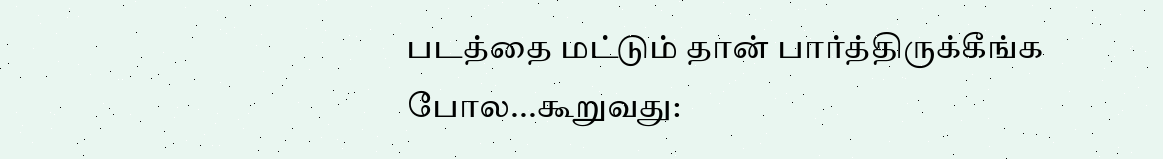படத்தை மட்டும் தான் பார்த்திருக்கீங்க போல...கூறுவது: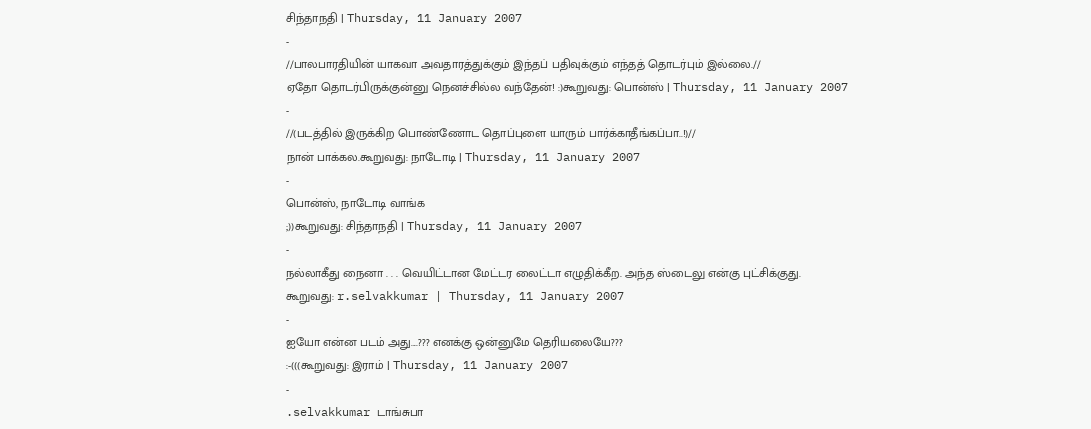சிந்தாநதி | Thursday, 11 January 2007
-
//பாலபாரதியின் யாகவா அவதாரத்துக்கும் இந்தப் பதிவுக்கும் எந்தத் தொடர்பும் இல்லை.//
ஏதோ தொடர்பிருக்குன்னு நெனச்சில்ல வந்தேன்! :)கூறுவது: பொன்ஸ் | Thursday, 11 January 2007
-
//(படத்தில் இருக்கிற பொண்ணோட தொப்புளை யாரும் பார்க்காதீங்கப்பா..!)//
நான் பாக்கல.கூறுவது: நாடோடி | Thursday, 11 January 2007
-
பொன்ஸ், நாடோடி வாங்க
;))கூறுவது: சிந்தாநதி | Thursday, 11 January 2007
-
நல்லாகீது நைனா . . . வெயிட்டான மேட்டர லைட்டா எழுதிக்கீற. அந்த ஸ்டைலு என்கு புட்சிக்குது.
கூறுவது: r.selvakkumar | Thursday, 11 January 2007
-
ஐயோ என்ன படம் அது....??? எனக்கு ஒன்னுமே தெரியலையே???
:-(((கூறுவது: இராம் | Thursday, 11 January 2007
-
.selvakkumar டாங்சுபா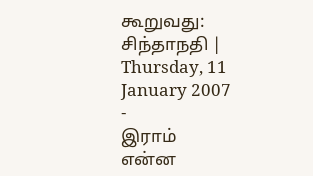கூறுவது: சிந்தாநதி | Thursday, 11 January 2007
-
இராம்
என்ன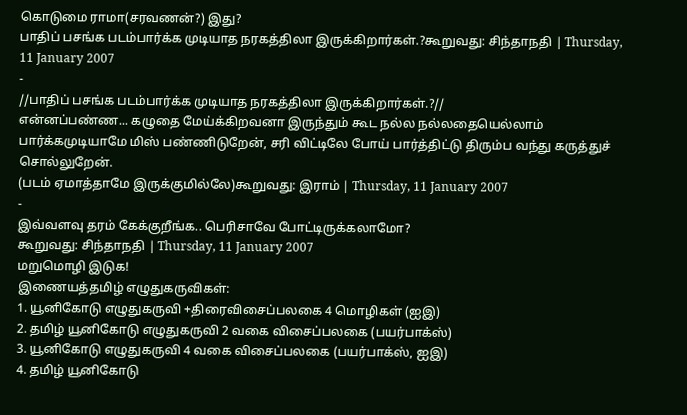கொடுமை ராமா(சரவணன்?) இது?
பாதிப் பசங்க படம்பார்க்க முடியாத நரகத்திலா இருக்கிறார்கள்.?கூறுவது: சிந்தாநதி | Thursday, 11 January 2007
-
//பாதிப் பசங்க படம்பார்க்க முடியாத நரகத்திலா இருக்கிறார்கள்.?//
என்னப்பண்ண... கழுதை மேய்க்கிறவனா இருந்தும் கூட நல்ல நல்லதையெல்லாம் பார்க்கமுடியாமே மிஸ் பண்ணிடுறேன், சரி விட்டிலே போய் பார்த்திட்டு திரும்ப வந்து கருத்துச் சொல்லுறேன்.
(படம் ஏமாத்தாமே இருக்குமில்லே)கூறுவது: இராம் | Thursday, 11 January 2007
-
இவ்வளவு தரம் கேக்குறீங்க.. பெரிசாவே போட்டிருக்கலாமோ?
கூறுவது: சிந்தாநதி | Thursday, 11 January 2007
மறுமொழி இடுக!
இணையத்தமிழ் எழுதுகருவிகள்:
1. யூனிகோடு எழுதுகருவி +திரைவிசைப்பலகை 4 மொழிகள் (ஐஇ)
2. தமிழ் யூனிகோடு எழுதுகருவி 2 வகை விசைப்பலகை (பயர்பாக்ஸ்)
3. யூனிகோடு எழுதுகருவி 4 வகை விசைப்பலகை (பயர்பாக்ஸ், ஐஇ)
4. தமிழ் யூனிகோடு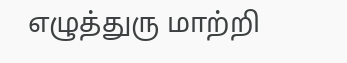எழுத்துரு மாற்றி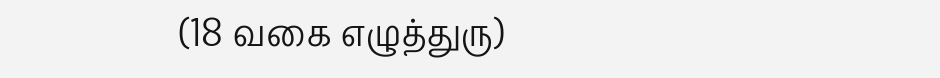(18 வகை எழுத்துரு)